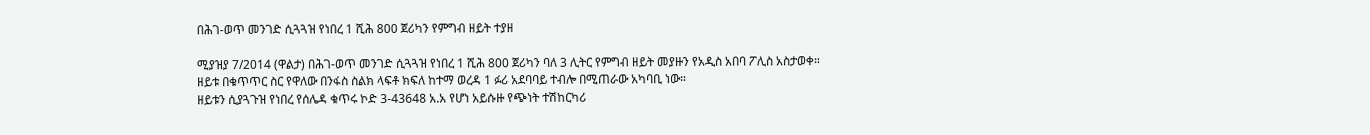በሕገ-ወጥ መንገድ ሲጓጓዝ የነበረ 1 ሺሕ 800 ጀሪካን የምግብ ዘይት ተያዘ

ሚያዝያ 7/2014 (ዋልታ) በሕገ-ወጥ መንገድ ሲጓጓዝ የነበረ 1 ሺሕ 800 ጀሪካን ባለ 3 ሊትር የምግብ ዘይት መያዙን የአዲስ አበባ ፖሊስ አስታወቀ።
ዘይቱ በቁጥጥር ስር የዋለው በንፋስ ስልክ ላፍቶ ክፍለ ከተማ ወረዳ 1 ፉሪ አደባባይ ተብሎ በሚጠራው አካባቢ ነው።
ዘይቱን ሲያጓጉዝ የነበረ የሰሌዳ ቁጥሩ ኮድ 3-43648 አ.አ የሆነ አይሱዙ የጭነት ተሽከርካሪ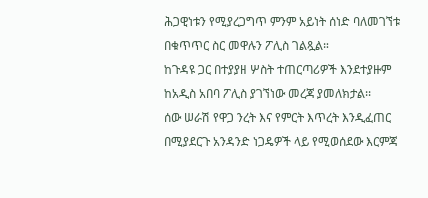ሕጋዊነቱን የሚያረጋግጥ ምንም አይነት ሰነድ ባለመገኘቱ በቁጥጥር ስር መዋሉን ፖሊስ ገልጿል።
ከጉዳዩ ጋር በተያያዘ ሦስት ተጠርጣሪዎች እንደተያዙም ከአዲስ አበባ ፖሊስ ያገኘነው መረጃ ያመለክታል፡፡
ሰው ሠራሽ የዋጋ ንረት እና የምርት እጥረት እንዲፈጠር በሚያደርጉ አንዳንድ ነጋዴዎች ላይ የሚወሰደው እርምጃ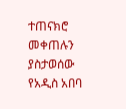ተጠናክሮ መቀጠሉን ያስታወሰው የአዲስ አበባ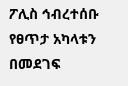ፖሊስ ኅብረተሰቡ የፀጥታ አካላቱን በመደገፍ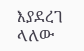እያደረገ ላለው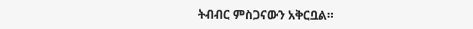ትብብር ምስጋናውን አቅርቧል።